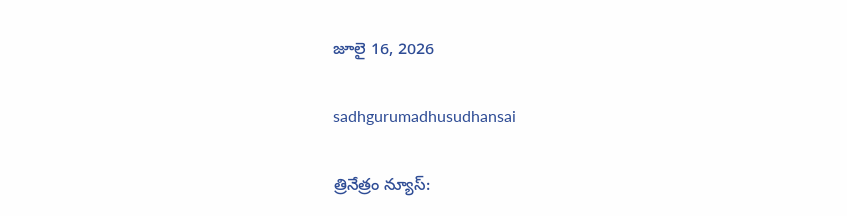జూలై 16, 2026

sadhgurumadhusudhansai

త్రినేత్రం న్యూస్: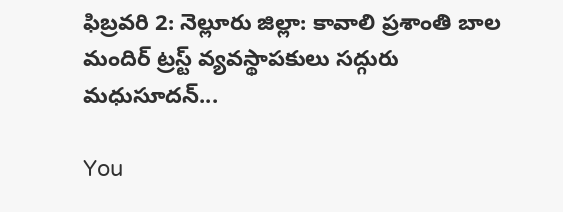ఫిబ్రవరి 2: నెల్లూరు జిల్లా: కావాలి ప్రశాంతి బాల మందిర్ ట్రస్ట్ వ్యవస్థాపకులు సద్గురు మధుసూదన్...

You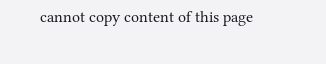cannot copy content of this page